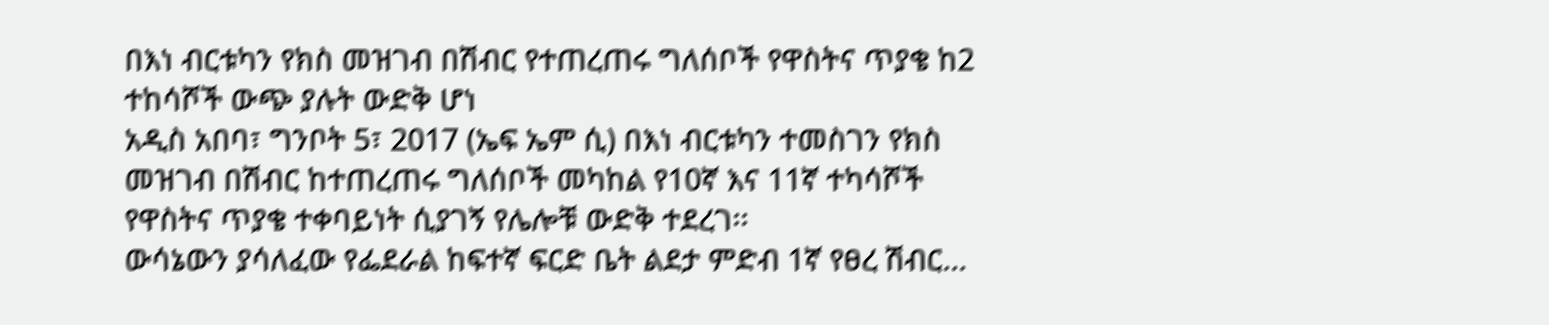በእነ ብርቱካን የክስ መዝገብ በሽብር የተጠረጠሩ ግለሰቦች የዋስትና ጥያቄ ከ2 ተከሳሾች ውጭ ያሉት ውድቅ ሆነ
አዲስ አበባ፣ ግንቦት 5፣ 2017 (ኤፍ ኤም ሲ) በእነ ብርቱካን ተመስገን የክስ መዝገብ በሽብር ከተጠረጠሩ ግለሰቦች መካከል የ10ኛ እና 11ኛ ተካሳሾች የዋስትና ጥያቄ ተቀባይነት ሲያገኝ የሌሎቹ ውድቅ ተደረገ፡፡
ውሳኔውን ያሳለፈው የፌደራል ከፍተኛ ፍርድ ቤት ልደታ ምድብ 1ኛ የፀረ ሽብር…